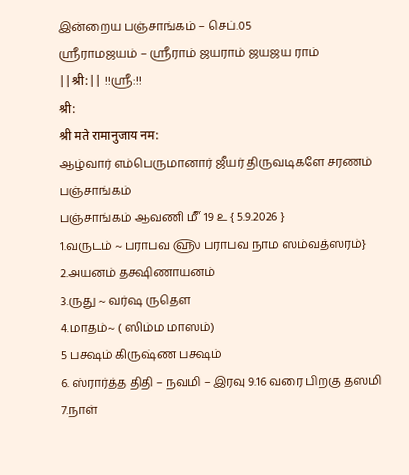இன்றைய பஞ்சாங்கம் – செப்.05
ஸ்ரீராமஜயம் – ஸ்ரீராம் ஜயராம் ஜயஜய ராம்
||श्री:|| !!ஸ்ரீ:!!
श्री:
श्री मते रामानुजाय नम:
ஆழ்வார் எம்பெருமானார் ஜீயர் திருவடிகளே சரணம்
பஞ்சாங்கம்
பஞ்சாங்கம் ஆவணி ௴ 19 ௨ { 5.9.2026 }
1.வருடம் ~ பராபவ ௵ பராபவ நாம ஸம்வத்ஸரம்}
2.அயனம் தக்ஷிணாயனம்
3.ருது ~ வர்ஷ ருதௌ
4.மாதம்~ ( ஸிம்ம மாஸம்)
5 பக்ஷம் கிருஷ்ண பக்ஷம்
6. ஸ்ரார்த்த திதி – நவமி – இரவு 9.16 வரை பிறகு தஸமி
7.நாள்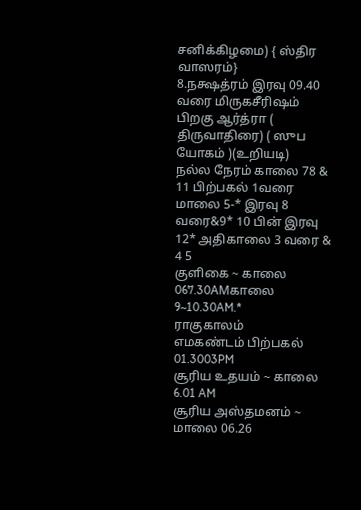சனிக்கிழமை) { ஸ்திர வாஸரம்}
8.நக்ஷத்ரம் இரவு 09.40 வரை மிருகசீரிஷம் பிறகு ஆர்த்ரா ( திருவாதிரை) ( ஸுப யோகம் )(உறியடி)
நல்ல நேரம் காலை 78 & 11 பிற்பகல் 1வரை மாலை 5-* இரவு 8 வரை&9* 10 பின் இரவு 12* அதிகாலை 3 வரை & 4 5
குளிகை ~ காலை 067.30AMகாலை 9~10.30AM.*
ராகுகாலம்
எமகண்டம் பிற்பகல் 01.3003PM
சூரிய உதயம் ~ காலை 6.01 AM
சூரிய அஸ்தமனம் ~ மாலை 06.26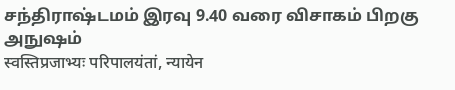சந்திராஷ்டமம் இரவு 9.40 வரை விசாகம் பிறகு அநுஷம்
स्वस्तिप्रजाभ्यः परिपालयंतां, न्यायेन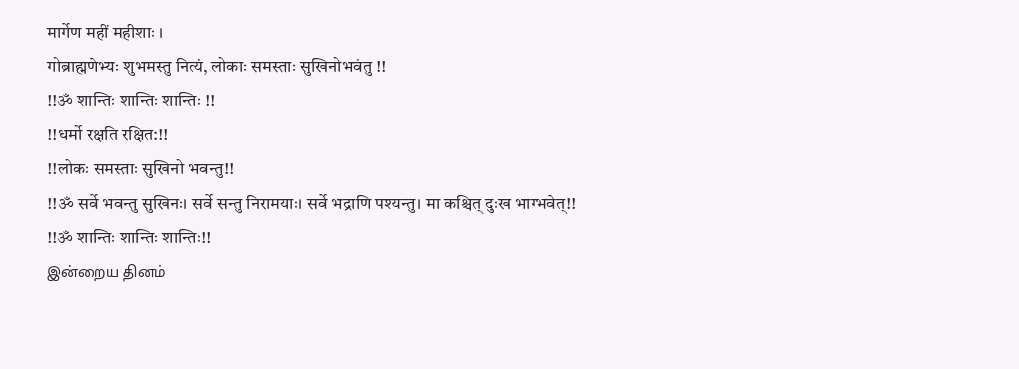मार्गेण महीं महीशाः ।
गोब्राह्मणेभ्यः शुभमस्तु नित्यं, लोकाः समस्ताः सुखिनोभवंतु !!
!!ॐ शान्तिः शान्तिः शान्तिः !!
!!धर्मो रक्षति रक्षित:!!
!!लोकः समस्ताः सुखिनो भवन्तु!!
!!ॐ सर्वे भवन्तु सुखिनः। सर्वे सन्तु निरामयाः। सर्वे भद्राणि पश्यन्तु। मा कश्चित् दुःख भाग्भवेत्!!
!!ॐ शान्तिः शान्तिः शान्तिः!!
இன்றைய தினம்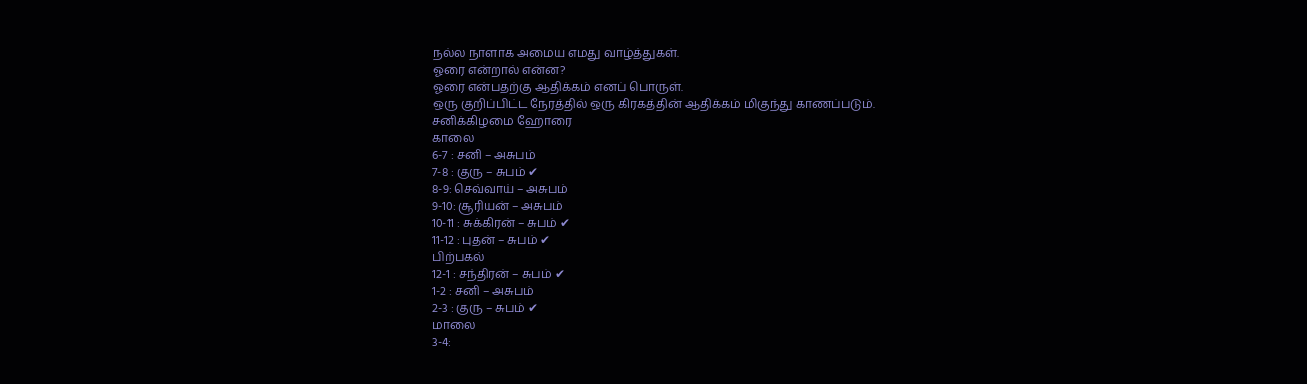நல்ல நாளாக அமைய எமது வாழ்த்துகள்.
ஓரை என்றால் என்ன?
ஓரை என்பதற்கு ஆதிக்கம் எனப் பொருள்.
ஒரு குறிப்பிட்ட நேரத்தில் ஒரு கிரகத்தின் ஆதிக்கம் மிகுந்து காணப்படும்.
சனிக்கிழமை ஹோரை
காலை
6-7 : சனி – அசுபம்
7-8 : குரு – சுபம் ✔
8-9: செவ்வாய் – அசுபம்
9-10: சூரியன் – அசுபம்
10-11 : சுக்கிரன் – சுபம் ✔
11-12 : புதன் – சுபம் ✔
பிற்பகல்
12-1 : சந்திரன் – சுபம் ✔
1-2 : சனி – அசுபம்
2-3 : குரு – சுபம் ✔
மாலை
3-4: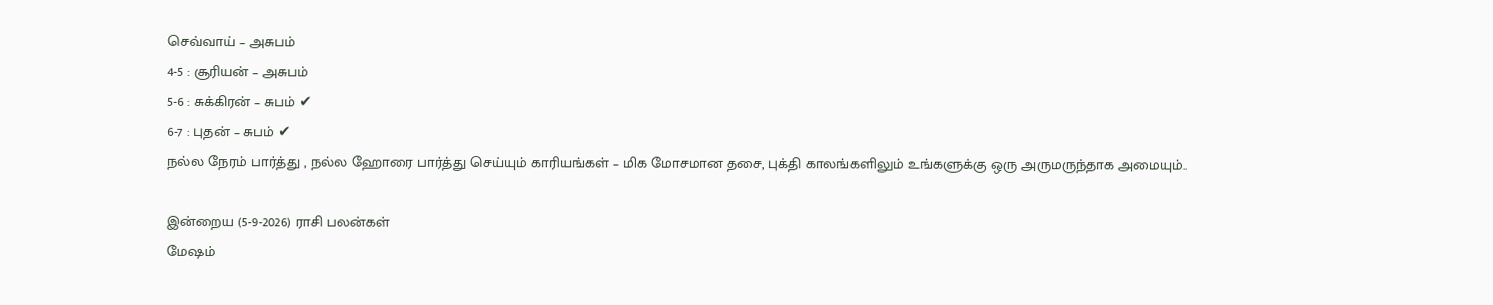செவ்வாய் – அசுபம்
4-5 : சூரியன் – அசுபம்
5-6 : சுக்கிரன் – சுபம் ✔
6-7 : புதன் – சுபம் ✔
நல்ல நேரம் பார்த்து , நல்ல ஹோரை பார்த்து செய்யும் காரியங்கள் – மிக மோசமான தசை, புக்தி காலங்களிலும் உங்களுக்கு ஒரு அருமருந்தாக அமையும்..

இன்றைய (5-9-2026) ராசி பலன்கள்
மேஷம்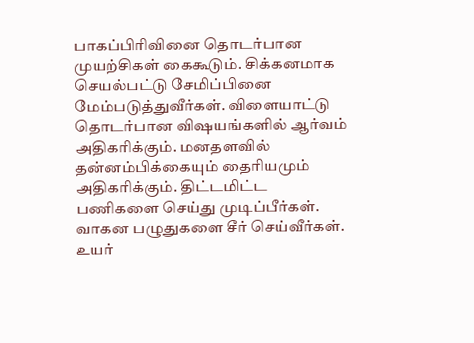பாகப்பிரிவினை தொடர்பான முயற்சிகள் கைகூடும். சிக்கனமாக செயல்பட்டு சேமிப்பினை மேம்படுத்துவீர்கள். விளையாட்டு தொடர்பான விஷயங்களில் ஆர்வம் அதிகரிக்கும். மனதளவில் தன்னம்பிக்கையும் தைரியமும் அதிகரிக்கும். திட்டமிட்ட பணிகளை செய்து முடிப்பீர்கள். வாகன பழுதுகளை சீர் செய்வீர்கள். உயர்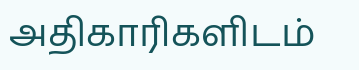அதிகாரிகளிடம்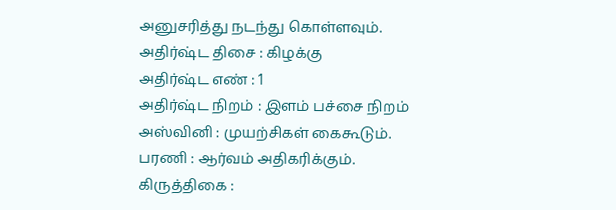அனுசரித்து நடந்து கொள்ளவும்.
அதிர்ஷ்ட திசை : கிழக்கு
அதிர்ஷ்ட எண் : 1
அதிர்ஷ்ட நிறம் : இளம் பச்சை நிறம்
அஸ்வினி : முயற்சிகள் கைகூடும்.
பரணி : ஆர்வம் அதிகரிக்கும்.
கிருத்திகை :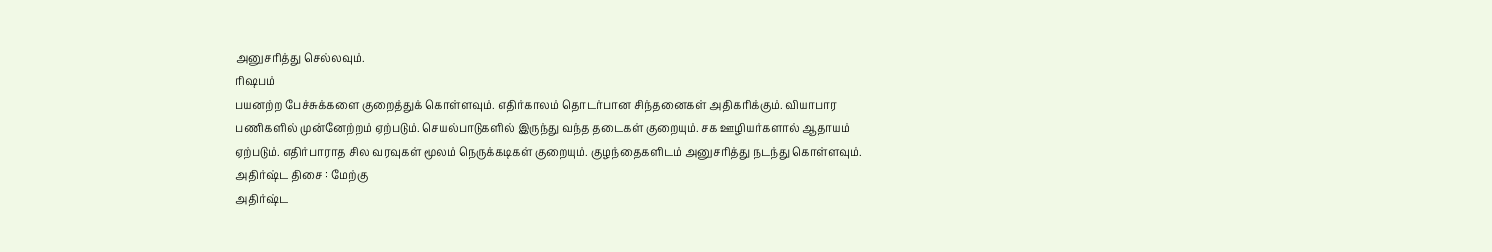அனுசரித்து செல்லவும்.
ரிஷபம்
பயனற்ற பேச்சுக்களை குறைத்துக் கொள்ளவும். எதிர்காலம் தொடர்பான சிந்தனைகள் அதிகரிக்கும். வியாபார பணிகளில் முன்னேற்றம் ஏற்படும். செயல்பாடுகளில் இருந்து வந்த தடைகள் குறையும். சக ஊழியர்களால் ஆதாயம் ஏற்படும். எதிர்பாராத சில வரவுகள் மூலம் நெருக்கடிகள் குறையும். குழந்தைகளிடம் அனுசரித்து நடந்து கொள்ளவும்.
அதிர்ஷ்ட திசை : மேற்கு
அதிர்ஷ்ட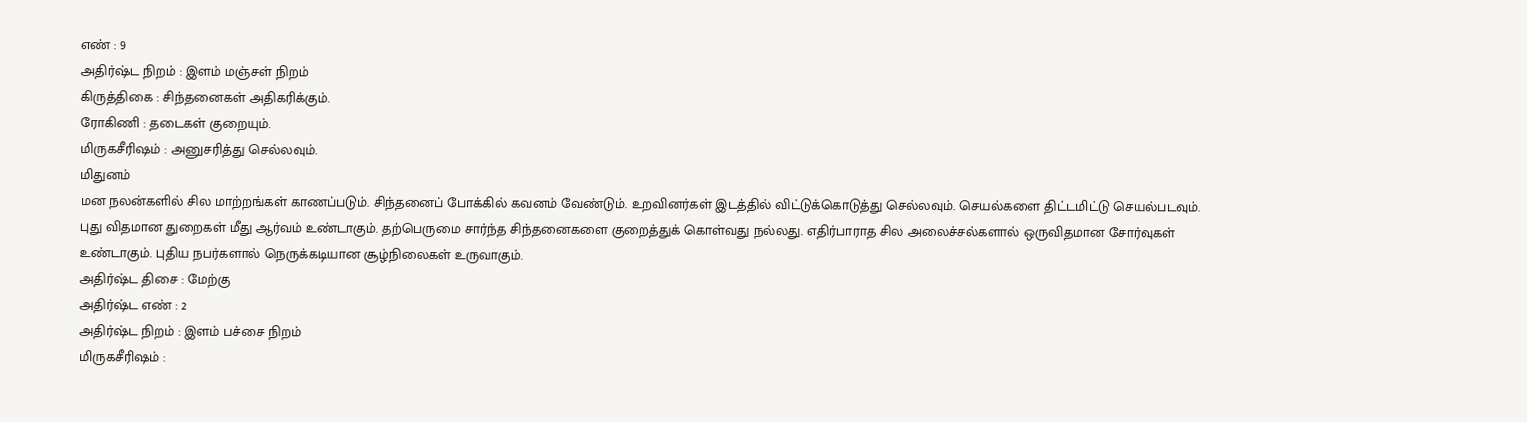எண் : 9
அதிர்ஷ்ட நிறம் : இளம் மஞ்சள் நிறம்
கிருத்திகை : சிந்தனைகள் அதிகரிக்கும்.
ரோகிணி : தடைகள் குறையும்.
மிருகசீரிஷம் : அனுசரித்து செல்லவும்.
மிதுனம்
மன நலன்களில் சில மாற்றங்கள் காணப்படும். சிந்தனைப் போக்கில் கவனம் வேண்டும். உறவினர்கள் இடத்தில் விட்டுக்கொடுத்து செல்லவும். செயல்களை திட்டமிட்டு செயல்படவும். புது விதமான துறைகள் மீது ஆர்வம் உண்டாகும். தற்பெருமை சார்ந்த சிந்தனைகளை குறைத்துக் கொள்வது நல்லது. எதிர்பாராத சில அலைச்சல்களால் ஒருவிதமான சோர்வுகள் உண்டாகும். புதிய நபர்களால் நெருக்கடியான சூழ்நிலைகள் உருவாகும்.
அதிர்ஷ்ட திசை : மேற்கு
அதிர்ஷ்ட எண் : 2
அதிர்ஷ்ட நிறம் : இளம் பச்சை நிறம்
மிருகசீரிஷம் :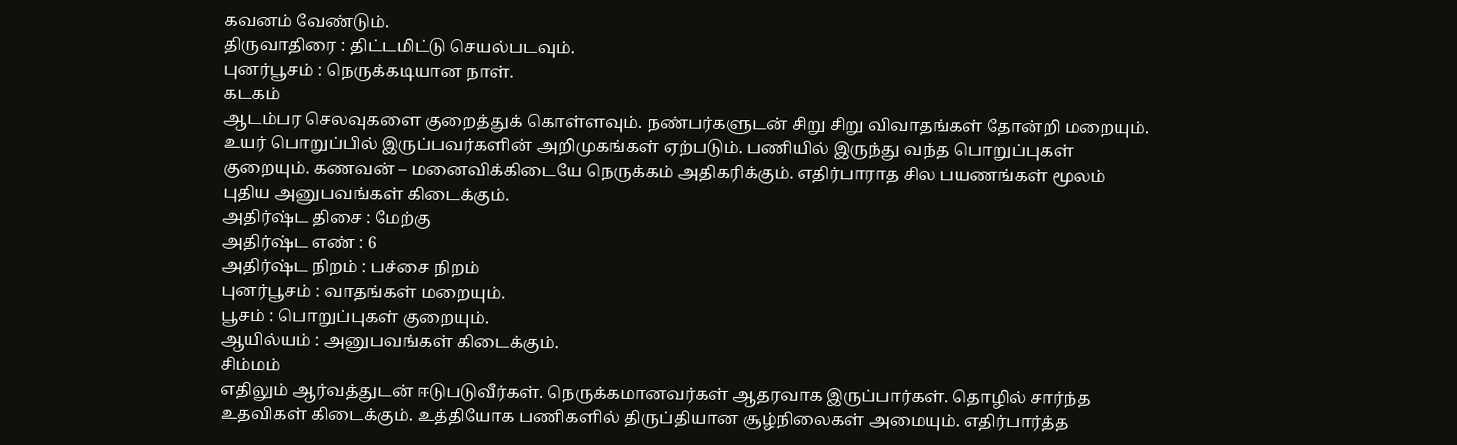கவனம் வேண்டும்.
திருவாதிரை : திட்டமிட்டு செயல்படவும்.
புனர்பூசம் : நெருக்கடியான நாள்.
கடகம்
ஆடம்பர செலவுகளை குறைத்துக் கொள்ளவும். நண்பர்களுடன் சிறு சிறு விவாதங்கள் தோன்றி மறையும். உயர் பொறுப்பில் இருப்பவர்களின் அறிமுகங்கள் ஏற்படும். பணியில் இருந்து வந்த பொறுப்புகள் குறையும். கணவன் – மனைவிக்கிடையே நெருக்கம் அதிகரிக்கும். எதிர்பாராத சில பயணங்கள் மூலம் புதிய அனுபவங்கள் கிடைக்கும்.
அதிர்ஷ்ட திசை : மேற்கு
அதிர்ஷ்ட எண் : 6
அதிர்ஷ்ட நிறம் : பச்சை நிறம்
புனர்பூசம் : வாதங்கள் மறையும்.
பூசம் : பொறுப்புகள் குறையும்.
ஆயில்யம் : அனுபவங்கள் கிடைக்கும்.
சிம்மம்
எதிலும் ஆர்வத்துடன் ஈடுபடுவீர்கள். நெருக்கமானவர்கள் ஆதரவாக இருப்பார்கள். தொழில் சார்ந்த உதவிகள் கிடைக்கும். உத்தியோக பணிகளில் திருப்தியான சூழ்நிலைகள் அமையும். எதிர்பார்த்த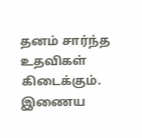தனம் சார்ந்த உதவிகள் கிடைக்கும். இணைய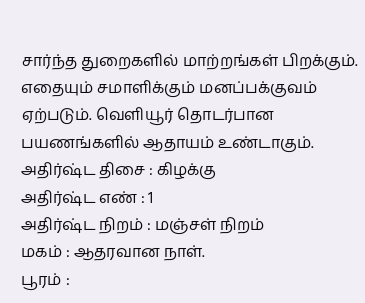சார்ந்த துறைகளில் மாற்றங்கள் பிறக்கும். எதையும் சமாளிக்கும் மனப்பக்குவம் ஏற்படும். வெளியூர் தொடர்பான பயணங்களில் ஆதாயம் உண்டாகும்.
அதிர்ஷ்ட திசை : கிழக்கு
அதிர்ஷ்ட எண் : 1
அதிர்ஷ்ட நிறம் : மஞ்சள் நிறம்
மகம் : ஆதரவான நாள்.
பூரம் :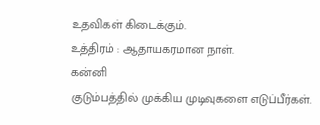உதவிகள் கிடைக்கும்.
உத்திரம் : ஆதாயகரமான நாள்.
கன்னி
குடும்பத்தில் முக்கிய முடிவுகளை எடுப்பீர்கள்.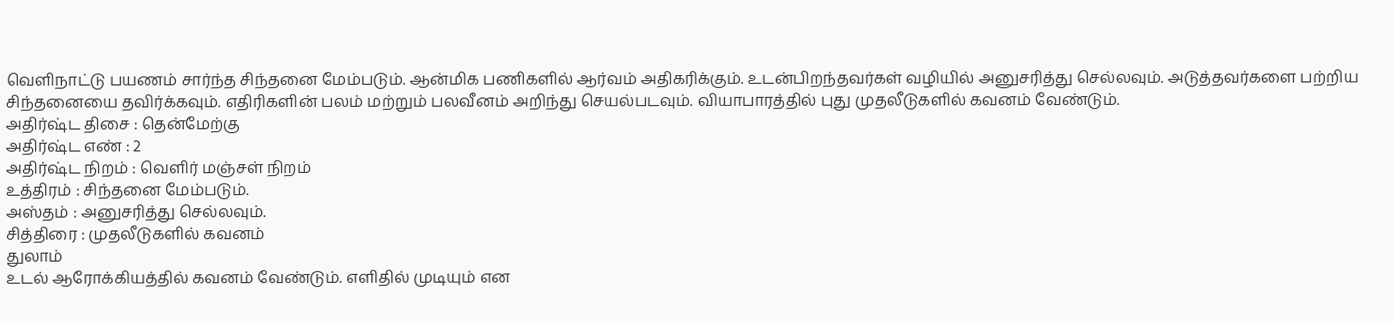வெளிநாட்டு பயணம் சார்ந்த சிந்தனை மேம்படும். ஆன்மிக பணிகளில் ஆர்வம் அதிகரிக்கும். உடன்பிறந்தவர்கள் வழியில் அனுசரித்து செல்லவும். அடுத்தவர்களை பற்றிய சிந்தனையை தவிர்க்கவும். எதிரிகளின் பலம் மற்றும் பலவீனம் அறிந்து செயல்படவும். வியாபாரத்தில் புது முதலீடுகளில் கவனம் வேண்டும்.
அதிர்ஷ்ட திசை : தென்மேற்கு
அதிர்ஷ்ட எண் : 2
அதிர்ஷ்ட நிறம் : வெளிர் மஞ்சள் நிறம்
உத்திரம் : சிந்தனை மேம்படும்.
அஸ்தம் : அனுசரித்து செல்லவும்.
சித்திரை : முதலீடுகளில் கவனம்
துலாம்
உடல் ஆரோக்கியத்தில் கவனம் வேண்டும். எளிதில் முடியும் என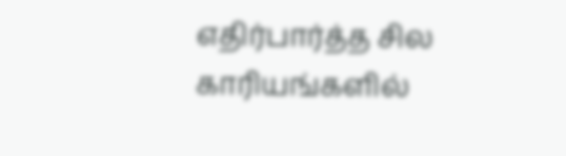எதிர்பார்த்த சில காரியங்களில்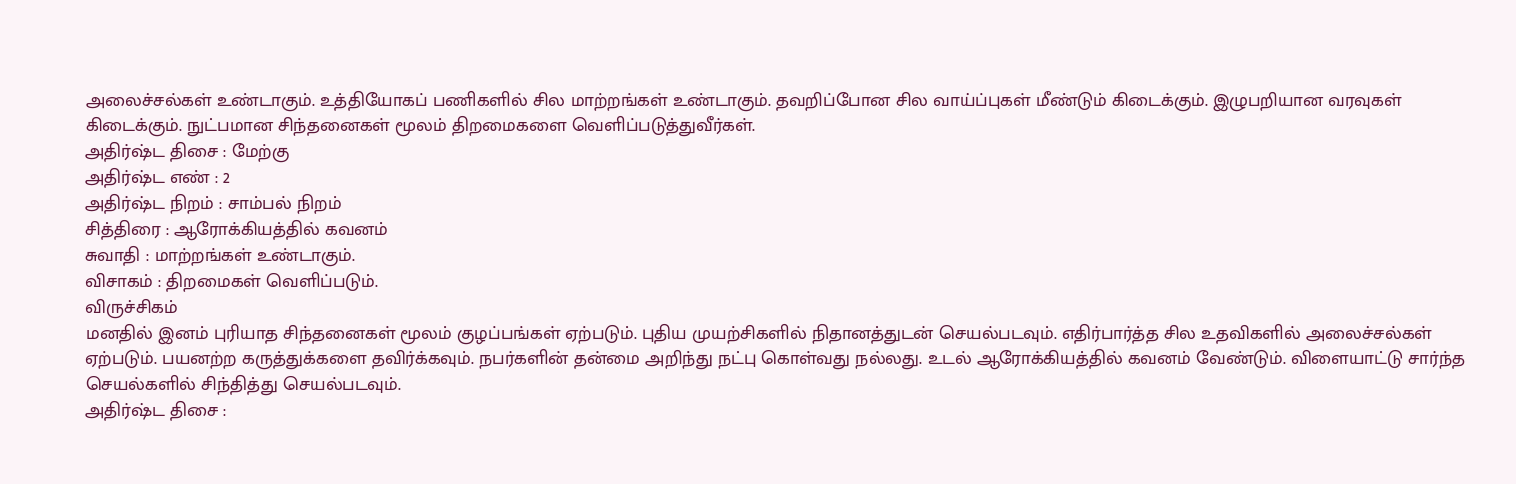அலைச்சல்கள் உண்டாகும். உத்தியோகப் பணிகளில் சில மாற்றங்கள் உண்டாகும். தவறிப்போன சில வாய்ப்புகள் மீண்டும் கிடைக்கும். இழுபறியான வரவுகள் கிடைக்கும். நுட்பமான சிந்தனைகள் மூலம் திறமைகளை வெளிப்படுத்துவீர்கள்.
அதிர்ஷ்ட திசை : மேற்கு
அதிர்ஷ்ட எண் : 2
அதிர்ஷ்ட நிறம் : சாம்பல் நிறம்
சித்திரை : ஆரோக்கியத்தில் கவனம்
சுவாதி : மாற்றங்கள் உண்டாகும்.
விசாகம் : திறமைகள் வெளிப்படும்.
விருச்சிகம்
மனதில் இனம் புரியாத சிந்தனைகள் மூலம் குழப்பங்கள் ஏற்படும். புதிய முயற்சிகளில் நிதானத்துடன் செயல்படவும். எதிர்பார்த்த சில உதவிகளில் அலைச்சல்கள் ஏற்படும். பயனற்ற கருத்துக்களை தவிர்க்கவும். நபர்களின் தன்மை அறிந்து நட்பு கொள்வது நல்லது. உடல் ஆரோக்கியத்தில் கவனம் வேண்டும். விளையாட்டு சார்ந்த செயல்களில் சிந்தித்து செயல்படவும்.
அதிர்ஷ்ட திசை :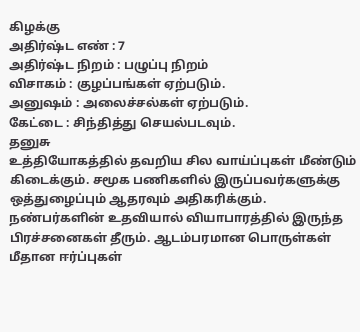கிழக்கு
அதிர்ஷ்ட எண் : 7
அதிர்ஷ்ட நிறம் : பழுப்பு நிறம்
விசாகம் : குழப்பங்கள் ஏற்படும்.
அனுஷம் : அலைச்சல்கள் ஏற்படும்.
கேட்டை : சிந்தித்து செயல்படவும்.
தனுசு
உத்தியோகத்தில் தவறிய சில வாய்ப்புகள் மீண்டும் கிடைக்கும். சமூக பணிகளில் இருப்பவர்களுக்கு ஒத்துழைப்பும் ஆதரவும் அதிகரிக்கும். நண்பர்களின் உதவியால் வியாபாரத்தில் இருந்த பிரச்சனைகள் தீரும். ஆடம்பரமான பொருள்கள் மீதான ஈர்ப்புகள்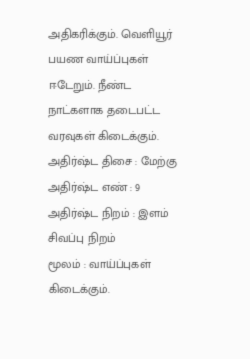அதிகரிக்கும். வெளியூர் பயண வாய்ப்புகள் ஈடேறும். நீண்ட நாட்களாக தடைபட்ட வரவுகள் கிடைக்கும்.
அதிர்ஷ்ட திசை : மேற்கு
அதிர்ஷ்ட எண் : 9
அதிர்ஷ்ட நிறம் : இளம் சிவப்பு நிறம்
மூலம் : வாய்ப்புகள் கிடைக்கும்.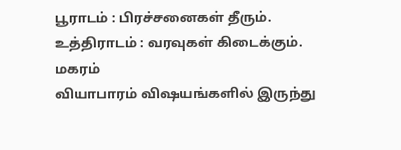பூராடம் : பிரச்சனைகள் தீரும்.
உத்திராடம் : வரவுகள் கிடைக்கும்.
மகரம்
வியாபாரம் விஷயங்களில் இருந்து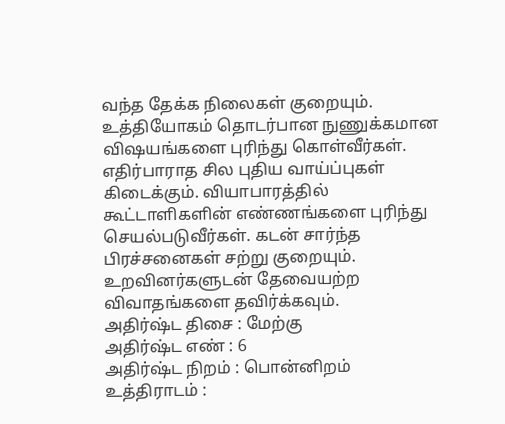வந்த தேக்க நிலைகள் குறையும். உத்தியோகம் தொடர்பான நுணுக்கமான விஷயங்களை புரிந்து கொள்வீர்கள். எதிர்பாராத சில புதிய வாய்ப்புகள் கிடைக்கும். வியாபாரத்தில் கூட்டாளிகளின் எண்ணங்களை புரிந்து செயல்படுவீர்கள். கடன் சார்ந்த பிரச்சனைகள் சற்று குறையும். உறவினர்களுடன் தேவையற்ற விவாதங்களை தவிர்க்கவும்.
அதிர்ஷ்ட திசை : மேற்கு
அதிர்ஷ்ட எண் : 6
அதிர்ஷ்ட நிறம் : பொன்னிறம்
உத்திராடம் :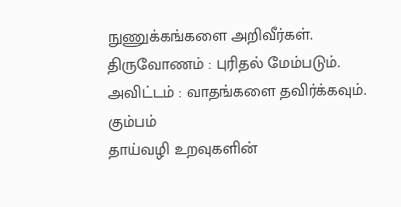நுணுக்கங்களை அறிவீர்கள்.
திருவோணம் : புரிதல் மேம்படும்.
அவிட்டம் : வாதங்களை தவிர்க்கவும்.
கும்பம்
தாய்வழி உறவுகளின்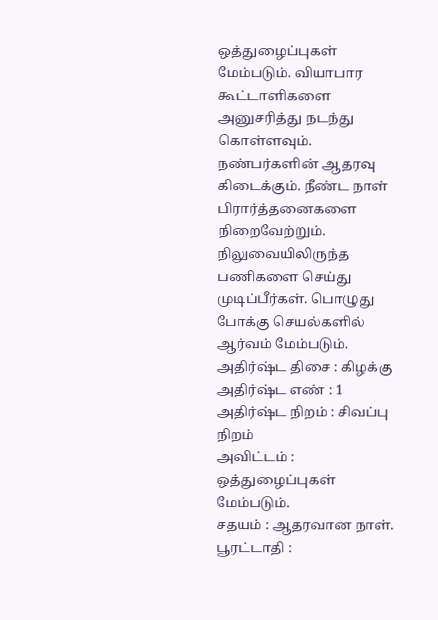ஒத்துழைப்புகள் மேம்படும். வியாபார கூட்டாளிகளை அனுசரித்து நடந்து கொள்ளவும். நண்பர்களின் ஆதரவு கிடைக்கும். நீண்ட நாள் பிரார்த்தனைகளை நிறைவேற்றும். நிலுவையிலிருந்த பணிகளை செய்து முடிப்பீர்கள். பொழுது போக்கு செயல்களில் ஆர்வம் மேம்படும்.
அதிர்ஷ்ட திசை : கிழக்கு
அதிர்ஷ்ட எண் : 1
அதிர்ஷ்ட நிறம் : சிவப்பு நிறம்
அவிட்டம் : ஒத்துழைப்புகள் மேம்படும்.
சதயம் : ஆதரவான நாள்.
பூரட்டாதி :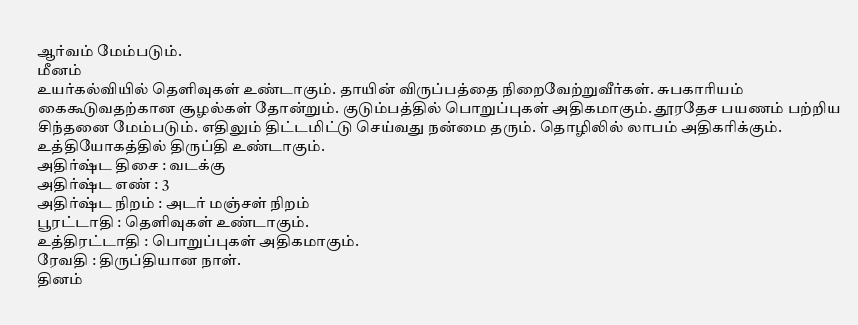ஆர்வம் மேம்படும்.
மீனம்
உயர்கல்வியில் தெளிவுகள் உண்டாகும். தாயின் விருப்பத்தை நிறைவேற்றுவீர்கள். சுபகாரியம் கைகூடுவதற்கான சூழல்கள் தோன்றும். குடும்பத்தில் பொறுப்புகள் அதிகமாகும். தூரதேச பயணம் பற்றிய சிந்தனை மேம்படும். எதிலும் திட்டமிட்டு செய்வது நன்மை தரும். தொழிலில் லாபம் அதிகரிக்கும். உத்தியோகத்தில் திருப்தி உண்டாகும்.
அதிர்ஷ்ட திசை : வடக்கு
அதிர்ஷ்ட எண் : 3
அதிர்ஷ்ட நிறம் : அடர் மஞ்சள் நிறம்
பூரட்டாதி : தெளிவுகள் உண்டாகும்.
உத்திரட்டாதி : பொறுப்புகள் அதிகமாகும்.
ரேவதி : திருப்தியான நாள்.
தினம்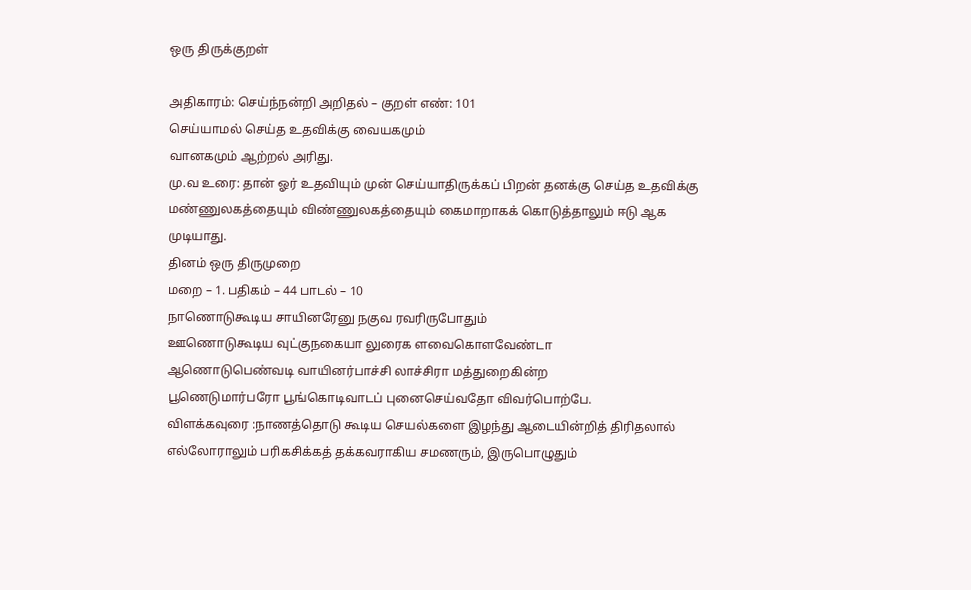ஒரு திருக்குறள்

அதிகாரம்: செய்ந்நன்றி அறிதல் – குறள் எண்: 101
செய்யாமல் செய்த உதவிக்கு வையகமும்
வானகமும் ஆற்றல் அரிது.
மு.வ உரை: தான் ஓர் உதவியும் முன் செய்யாதிருக்கப் பிறன் தனக்கு செய்த உதவிக்கு மண்ணுலகத்தையும் விண்ணுலகத்தையும் கைமாறாகக் கொடுத்தாலும் ஈடு ஆக முடியாது.
தினம் ஒரு திருமுறை
மறை – 1. பதிகம் – 44 பாடல் – 10
நாணொடுகூடிய சாயினரேனு நகுவ ரவரிருபோதும்
ஊணொடுகூடிய வுட்குநகையா லுரைக ளவைகொளவேண்டா
ஆணொடுபெண்வடி வாயினர்பாச்சி லாச்சிரா மத்துறைகின்ற
பூணெடுமார்பரோ பூங்கொடிவாடப் புனைசெய்வதோ விவர்பொற்பே.
விளக்கவுரை :நாணத்தொடு கூடிய செயல்களை இழந்து ஆடையின்றித் திரிதலால் எல்லோராலும் பரிகசிக்கத் தக்கவராகிய சமணரும், இருபொழுதும்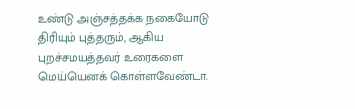உண்டு அஞ்சத்தக்க நகையோடு திரியும் புத்தரும், ஆகிய புறச்சமயத்தவர் உரைகளை மெய்யெனக் கொள்ளவேண்டா.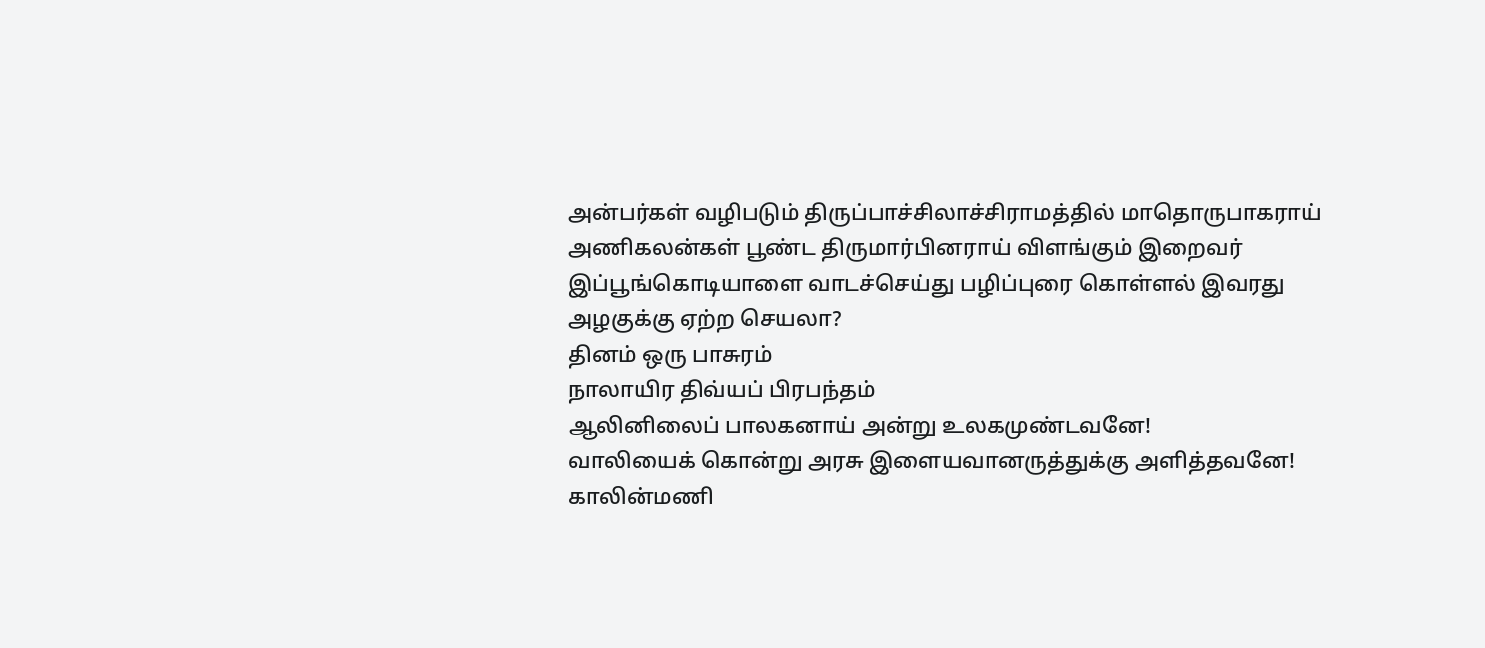அன்பர்கள் வழிபடும் திருப்பாச்சிலாச்சிராமத்தில் மாதொருபாகராய் அணிகலன்கள் பூண்ட திருமார்பினராய் விளங்கும் இறைவர் இப்பூங்கொடியாளை வாடச்செய்து பழிப்புரை கொள்ளல் இவரது அழகுக்கு ஏற்ற செயலா?
தினம் ஒரு பாசுரம்
நாலாயிர திவ்யப் பிரபந்தம்
ஆலினிலைப் பாலகனாய் அன்று உலகமுண்டவனே!
வாலியைக் கொன்று அரசு இளையவானருத்துக்கு அளித்தவனே!
காலின்மணி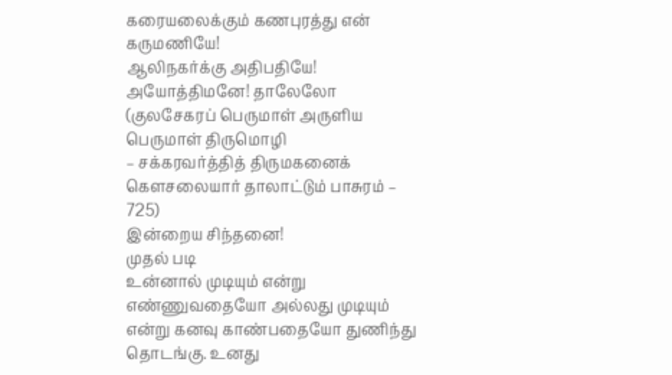கரையலைக்கும் கணபுரத்து என் கருமணியே!
ஆலிநகர்க்கு அதிபதியே! அயோத்திமனே! தாலேலோ
(குலசேகரப் பெருமாள் அருளிய பெருமாள் திருமொழி
– சக்கரவர்த்தித் திருமகனைக் கௌசலையார் தாலாட்டும் பாசுரம் – 725)
இன்றைய சிந்தனை!
முதல் படி
உன்னால் முடியும் என்று எண்ணுவதையோ அல்லது முடியும் என்று கனவு காண்பதையோ துணிந்து தொடங்கு. உனது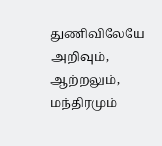துணிவிலேயே அறிவும், ஆற்றலும், மந்திரமும்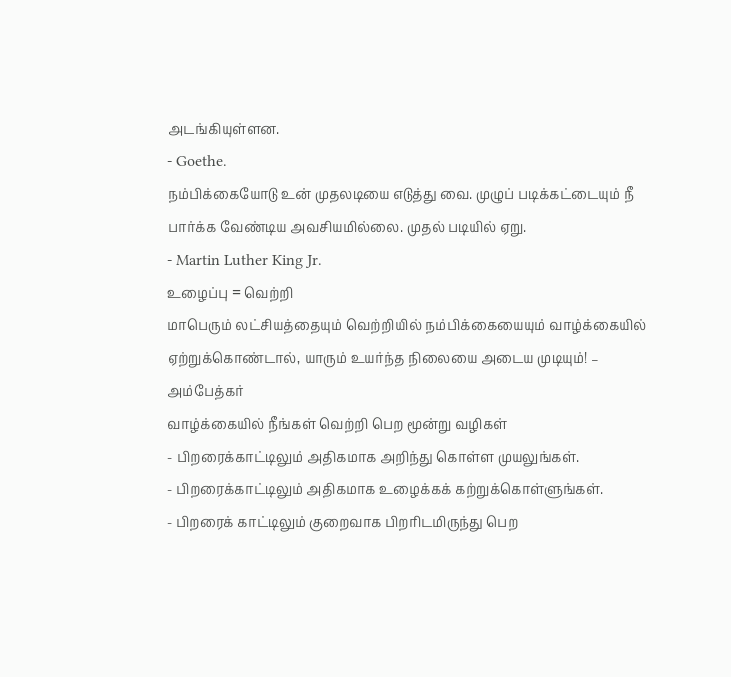அடங்கியுள்ளன.
- Goethe.
நம்பிக்கையோடு உன் முதலடியை எடுத்து வை. முழுப் படிக்கட்டையும் நீ பார்க்க வேண்டிய அவசியமில்லை. முதல் படியில் ஏறு.
- Martin Luther King Jr.
உழைப்பு = வெற்றி
மாபெரும் லட்சியத்தையும் வெற்றியில் நம்பிக்கையையும் வாழ்க்கையில் ஏற்றுக்கொண்டால், யாரும் உயர்ந்த நிலையை அடைய முடியும்! – அம்பேத்கர்
வாழ்க்கையில் நீங்கள் வெற்றி பெற மூன்று வழிகள்
- பிறரைக்காட்டிலும் அதிகமாக அறிந்து கொள்ள முயலுங்கள்.
- பிறரைக்காட்டிலும் அதிகமாக உழைக்கக் கற்றுக்கொள்ளுங்கள்.
- பிறரைக் காட்டிலும் குறைவாக பிறரிடமிருந்து பெற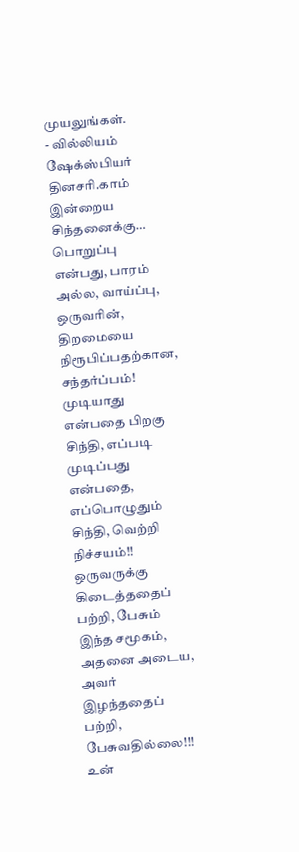முயலுங்கள்.
- வில்லியம் ஷேக்ஸ்பியர்
தினசரி.காம்
இன்றைய சிந்தனைக்கு…
பொறுப்பு என்பது, பாரம் அல்ல, வாய்ப்பு, ஒருவரின், திறமையை நிரூபிப்பதற்கான, சந்தர்ப்பம்!
முடியாது என்பதை பிறகு சிந்தி, எப்படி முடிப்பது என்பதை, எப்பொழுதும் சிந்தி, வெற்றி நிச்சயம்!!
ஒருவருக்கு கிடைத்ததைப் பற்றி, பேசும் இந்த சமூகம், அதனை அடைய, அவர் இழந்ததைப் பற்றி, பேசுவதில்லை!!!
உன்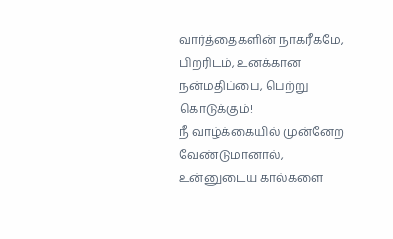வார்த்தைகளின் நாகரீகமே, பிறரிடம், உனக்கான நன்மதிப்பை, பெற்று கொடுக்கும்!
நீ வாழ்க்கையில் முன்னேற வேண்டுமானால், உன்னுடைய கால்களை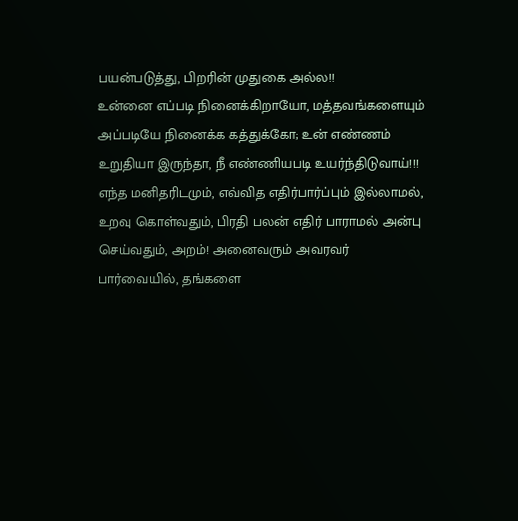பயன்படுத்து, பிறரின் முதுகை அல்ல!!
உன்னை எப்படி நினைக்கிறாயோ, மத்தவங்களையும் அப்படியே நினைக்க கத்துக்கோ; உன் எண்ணம் உறுதியா இருந்தா, நீ எண்ணியபடி உயர்ந்திடுவாய்!!!
எந்த மனிதரிடமும், எவ்வித எதிர்பார்ப்பும் இல்லாமல், உறவு கொள்வதும், பிரதி பலன் எதிர் பாராமல் அன்பு செய்வதும், அறம்! அனைவரும் அவரவர் பார்வையில், தங்களை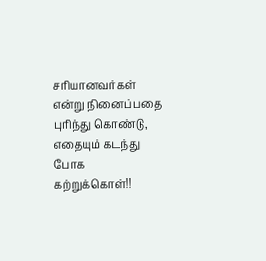சரியானவர்கள் என்று நினைப்பதை புரிந்து கொண்டு, எதையும் கடந்து போக கற்றுக்கொள்!!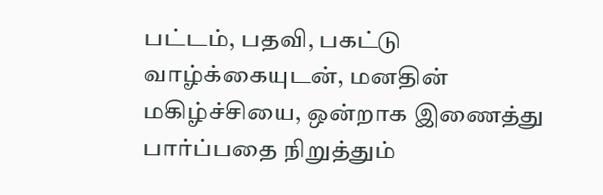பட்டம், பதவி, பகட்டு வாழ்க்கையுடன், மனதின் மகிழ்ச்சியை, ஒன்றாக இணைத்து பார்ப்பதை நிறுத்தும்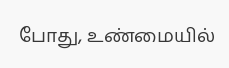போது, உண்மையில்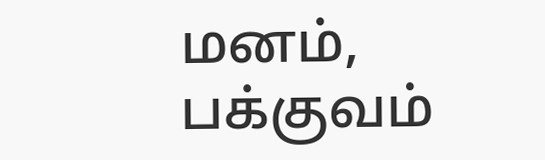மனம், பக்குவம்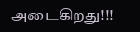அடைகிறது!!!